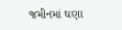જમીનમાં ઘણા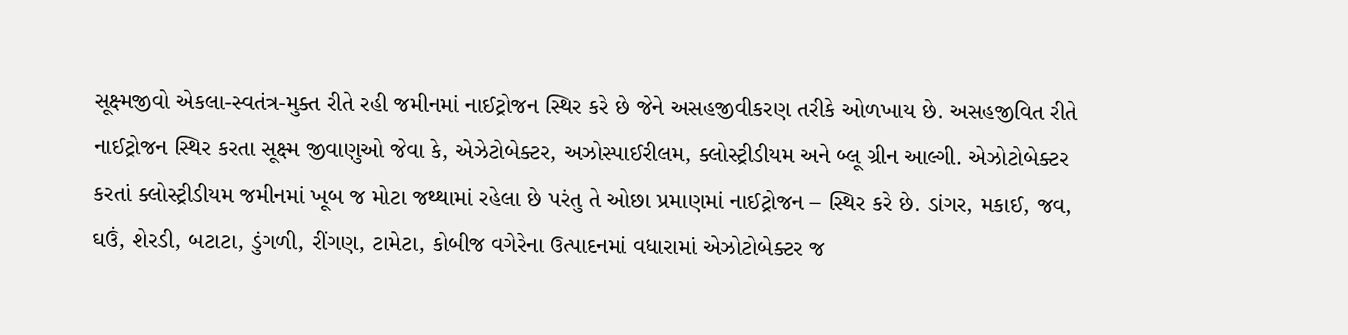સૂક્ષ્મજીવો એકલા-સ્વતંત્ર-મુક્ત રીતે રહી જમીનમાં નાઈટ્રોજન સ્થિર કરે છે જેને અસહજીવીકરણ તરીકે ઓળખાય છે. અસહજીવિત રીતે નાઈટ્રોજન સ્થિર કરતા સૂક્ષ્મ જીવાણુઓ જેવા કે, એઝેટોબેક્ટર, અઝોસ્પાઈરીલમ, ક્લોસ્ટ્રીડીયમ અને બ્લૂ ગ્રીન આલ્ગી. એઝોટોબેક્ટર કરતાં ક્લોસ્ટ્રીડીયમ જમીનમાં ખૂબ જ મોટા જથ્થામાં રહેલા છે પરંતુ તે ઓછા પ્રમાણમાં નાઈટ્રોજન – સ્થિર કરે છે. ડાંગર, મકાઈ, જવ, ઘઉં, શેરડી, બટાટા, ડુંગળી, રીંગણ, ટામેટા, કોબીજ વગેરેના ઉત્પાદનમાં વધારામાં એઝોટોબેક્ટર જ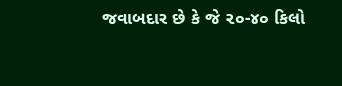જવાબદાર છે કે જે ૨૦-૪૦ કિલો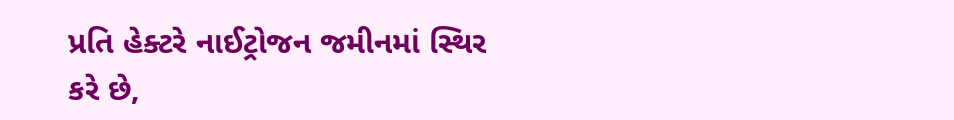પ્રતિ હેક્ટરે નાઈટ્રોજન જમીનમાં સ્થિર કરે છે,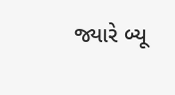જ્યારે બ્યૂ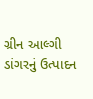ગ્રીન આલ્ગી ડાંગરનું ઉત્પાદન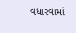વધારવામાં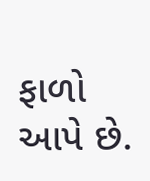ફાળો આપે છે.